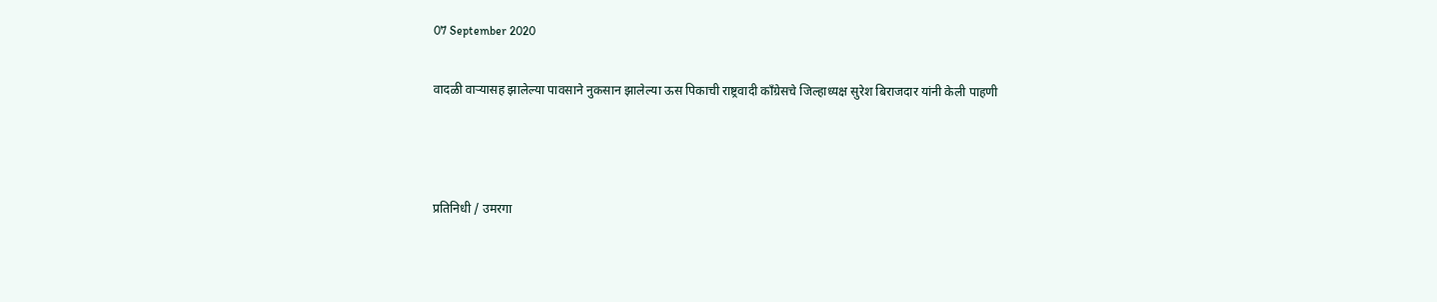07 September 2020

वादळी वाऱ्यासह झालेल्या पावसाने नुकसान झालेल्या ऊस पिकाची राष्ट्रवादी काँग्रेसचे जिल्हाध्यक्ष सुरेश बिराजदार यांनी केली पाहणी



प्रतिनिधी / उमरगा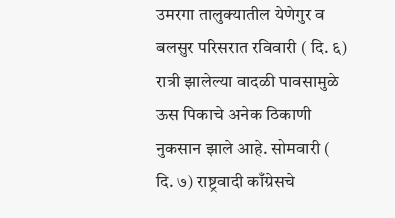उमरगा तालुक्यातील येणेगुर व बलसुर परिसरात रविवारी ( दि. ६) रात्री झालेल्या वादळी पावसामुळे ऊस पिकाचे अनेक ठिकाणी नुकसान झाले आहे. सोमवारी ( दि. ७) राष्ट्रवादी काँग्रेसचे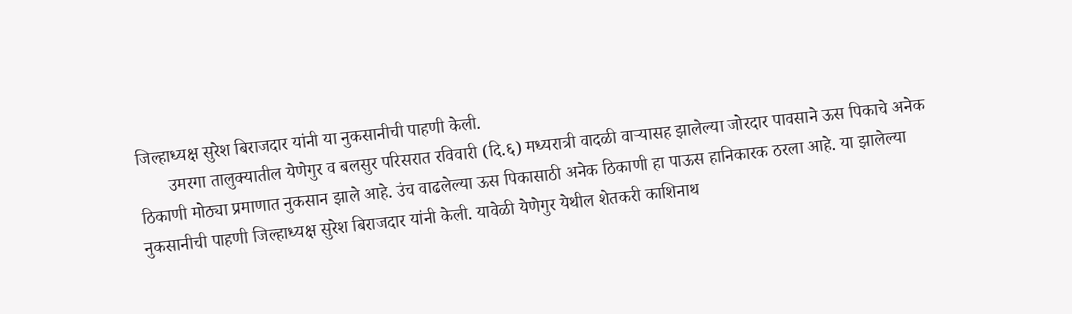जिल्हाध्यक्ष सुरेश बिराजदार यांनी या नुकसानीची पाहणी केली.
       उमरगा तालुक्यातील येणेगुर व बलसुर परिसरात रविवारी (दि.६) मध्यरात्री वादळी वाऱ्यासह झालेल्या जोरदार पावसाने ऊस पिकाचे अनेक ठिकाणी मोठ्या प्रमाणात नुकसान झाले आहे. उंच वाढलेल्या ऊस पिकासाठी अनेक ठिकाणी हा पाऊस हानिकारक ठरला आहे. या झालेल्या नुकसानीची पाहणी जिल्हाध्यक्ष सुरेश बिराजदार यांनी केली. यावेळी येणेगुर येथील शेतकरी काशिनाथ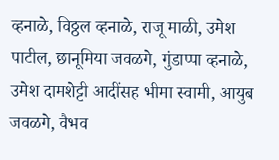व्हनाळे, विठ्ठल व्हनाळे, राजू माळी, उमेश पाटील, छानूमिया जवळगे, गुंडाप्पा व्हनाळे, उमेश दामशेट्टी आदींसह भीमा स्वामी, आयुब जवळगे, वैभव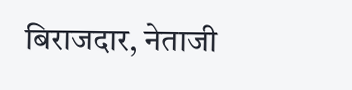बिराजदार, नेताजी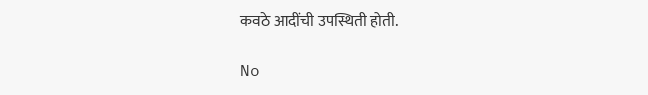कवठे आदींची उपस्थिती होती.

No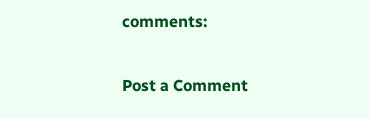comments:

Post a Comment